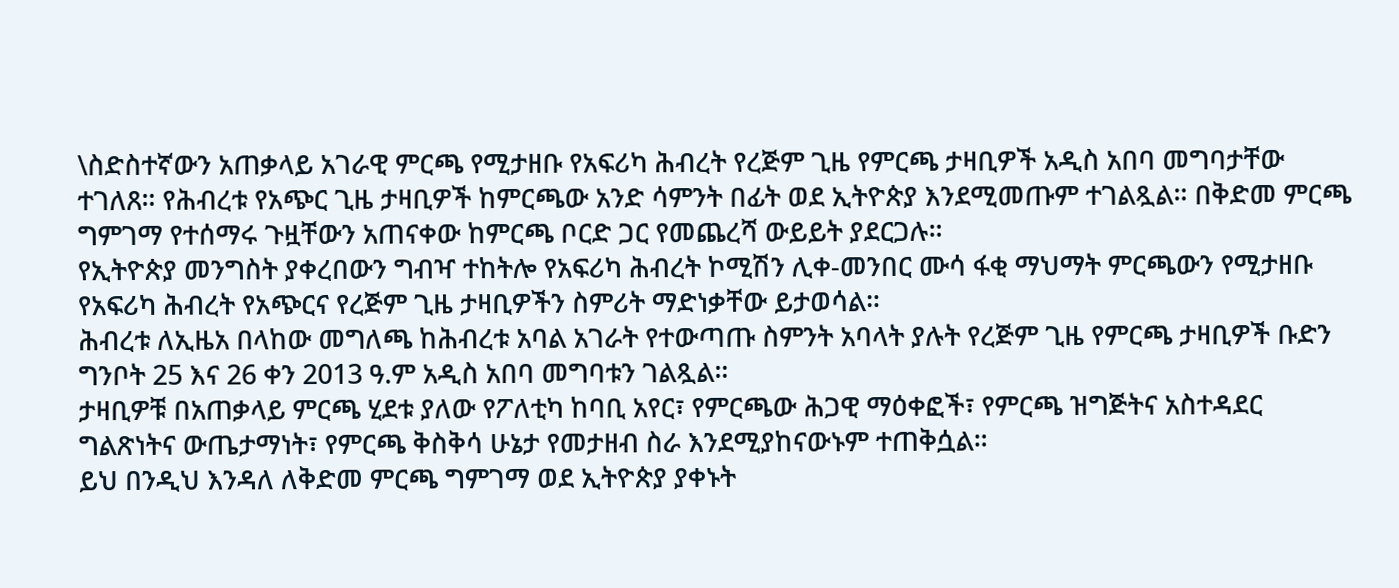\ስድስተኛውን አጠቃላይ አገራዊ ምርጫ የሚታዘቡ የአፍሪካ ሕብረት የረጅም ጊዜ የምርጫ ታዛቢዎች አዲስ አበባ መግባታቸው ተገለጸ። የሕብረቱ የአጭር ጊዜ ታዛቢዎች ከምርጫው አንድ ሳምንት በፊት ወደ ኢትዮጵያ እንደሚመጡም ተገልጿል። በቅድመ ምርጫ ግምገማ የተሰማሩ ጉዟቸውን አጠናቀው ከምርጫ ቦርድ ጋር የመጨረሻ ውይይት ያደርጋሉ።
የኢትዮጵያ መንግስት ያቀረበውን ግብዣ ተከትሎ የአፍሪካ ሕብረት ኮሚሽን ሊቀ-መንበር ሙሳ ፋቂ ማህማት ምርጫውን የሚታዘቡ የአፍሪካ ሕብረት የአጭርና የረጅም ጊዜ ታዛቢዎችን ስምሪት ማድነቃቸው ይታወሳል።
ሕብረቱ ለኢዜአ በላከው መግለጫ ከሕብረቱ አባል አገራት የተውጣጡ ስምንት አባላት ያሉት የረጅም ጊዜ የምርጫ ታዛቢዎች ቡድን ግንቦት 25 እና 26 ቀን 2013 ዓ.ም አዲስ አበባ መግባቱን ገልጿል።
ታዛቢዎቹ በአጠቃላይ ምርጫ ሂደቱ ያለው የፖለቲካ ከባቢ አየር፣ የምርጫው ሕጋዊ ማዕቀፎች፣ የምርጫ ዝግጅትና አስተዳደር ግልጽነትና ውጤታማነት፣ የምርጫ ቅስቅሳ ሁኔታ የመታዘብ ስራ እንደሚያከናውኑም ተጠቅሷል።
ይህ በንዲህ እንዳለ ለቅድመ ምርጫ ግምገማ ወደ ኢትዮጵያ ያቀኑት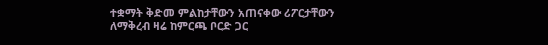ተቋማት ቅድመ ምልከታቸውን አጠናቀው ሪፖርታቸውን ለማቅረብ ዛሬ ከምርጫ ቦርድ ጋር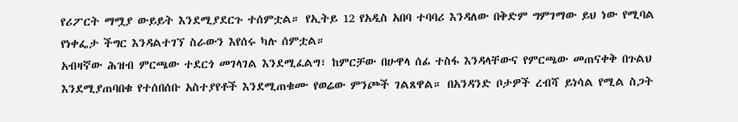የሪፖርት ማሟያ ውይይት እንደሚያደርጉ ተሰምቷል። የኢትይ 12 የአዲስ አበባ ተባባሪ እንዳለው በቅድም ግምገማው ይህ ነው የሚባል የነቀፌታ ችግር እንዳልተገኘ ስራውን እየሰሩ ካሉ ሰምቷል።
አብዛኛው ሕዝብ ምርጫው ተደርጎ መገላገል እንደሚፈልግ፣ ከምርቻው በሁዋላ ሰፊ ተስፋ እንዳላቸውና የምርጫው መጠናቀቅ በጉልህ እንደሚያጠባበቁ የተሰበሰቡ አስተያየቶች እንደሚጠቁሙ የወሬው ምንጮች ገልጸዋል። በአንዳንድ ቦታዎች ረብሻ ይነሳል የሚል ስጋት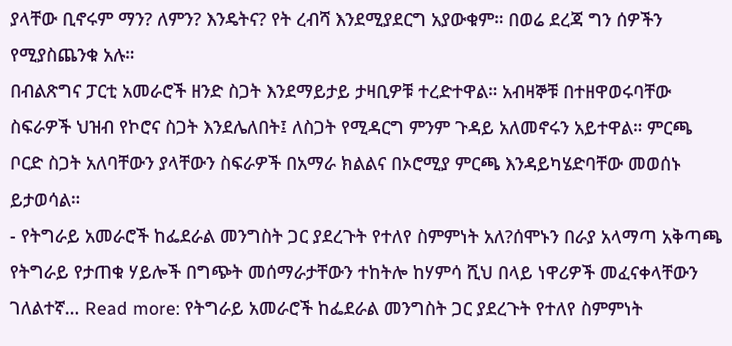ያላቸው ቢኖሩም ማን? ለምን? እንዴትና? የት ረብሻ እንደሚያደርግ አያውቁም። በወሬ ደረጃ ግን ሰዎችን የሚያስጨንቁ አሉ።
በብልጽግና ፓርቲ አመራሮች ዘንድ ስጋት እንደማይታይ ታዛቢዎቹ ተረድተዋል። አብዛኞቹ በተዘዋወሩባቸው ስፍራዎች ህዝብ የኮሮና ስጋት እንደሌለበት፤ ለስጋት የሚዳርግ ምንም ጉዳይ አለመኖሩን አይተዋል። ምርጫ ቦርድ ስጋት አለባቸውን ያላቸውን ስፍራዎች በአማራ ክልልና በኦሮሚያ ምርጫ እንዳይካሄድባቸው መወሰኑ ይታወሳል።
- የትግራይ አመራሮች ከፌደራል መንግስት ጋር ያደረጉት የተለየ ስምምነት አለ?ሰሞኑን በራያ አላማጣ አቅጣጫ የትግራይ የታጠቁ ሃይሎች በግጭት መሰማራታቸውን ተከትሎ ከሃምሳ ሺህ በላይ ነዋሪዎች መፈናቀላቸውን ገለልተኛ… Read more: የትግራይ አመራሮች ከፌደራል መንግስት ጋር ያደረጉት የተለየ ስምምነት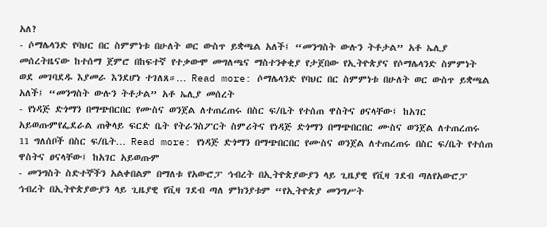አለ?
- ሶማሌላንድ የባህር በር ስምምነቱ በሁለት ወር ውስጥ ይቋጫል አለች፤ “መንግስት ውሉን ትቶታል” አቶ ኤሊያ መሰረትዜናው ከተሰማ ጀምሮ በከፍተኛ የተቃውሞ መግለጫና ማስተንቀቂያ የታጀበው የኢትዮጵያና የሶማሌላንድ ስምምነት ወደ መገባደዱ እያመራ እንደሆነ ተገለጸ።… Read more: ሶማሌላንድ የባህር በር ስምምነቱ በሁለት ወር ውስጥ ይቋጫል አለች፤ “መንግስት ውሉን ትቶታል” አቶ ኤሊያ መሰረት
- የነዳጅ ድጎማን በማጭበርበር የሙስና ወንጀል ለተጠረጠሩ በስር ፍ/ቤት የተሰጠ ዋስትና ፀናላቸው፤ ከአገር አይወጡምየፌደራል ጠቅላይ ፍርድ ቤት የትራንስፖርት ስምሪትና የነዳጅ ድጎማን በማጭበርበር ሙስና ወንጀል ለተጠረጠሩ 11 ግለሰቦች በስር ፍ/ቤት… Read more: የነዳጅ ድጎማን በማጭበርበር የሙስና ወንጀል ለተጠረጠሩ በስር ፍ/ቤት የተሰጠ ዋስትና ፀናላቸው፤ ከአገር አይወጡም
- መንግስት ስድተኞችን አልቀበልም በማለቱ የአውሮፓ ኅብረት በኢትዮጵያውያን ላይ ጊዜያዊ የቪዛ ገደብ ጣለየአውሮፓ ኅብረት በኢትዮጵያውያን ላይ ጊዜያዊ የቪዛ ገደብ ጣለ ምክንያቱም “የኢትዮጵያ መንግሥት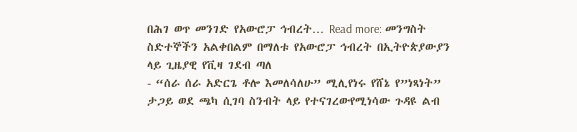በሕገ ወጥ መንገድ የአውሮፓ ኅብረት… Read more: መንግስት ስድተኞችን አልቀበልም በማለቱ የአውሮፓ ኅብረት በኢትዮጵያውያን ላይ ጊዜያዊ የቪዛ ገደብ ጣለ
- “ሰራ ሰራ አድርጌ ቶሎ እመለሳለሁ” ሚሊየነሩ የሸኔ የ”ነጻነት” ታጋይ ወደ ጫካ ሲገባ ስንብት ላይ የተናገረውየሚነሳው ጉዳዩ ልብ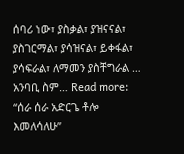ሰባሪ ነው፣ ያስቃል፣ ያዝናናል፣ ያስገርማል፣ ያሳዝናል፣ ይቀፋል፣ ያሳፍራል፣ ለማመን ያስቸግራል … አንባቢ ስም… Read more: “ሰራ ሰራ አድርጌ ቶሎ እመለሳለሁ”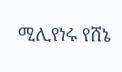ሚሊየነሩ የሸኔ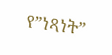የ”ነጻነት”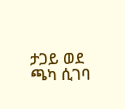ታጋይ ወደ ጫካ ሲገባ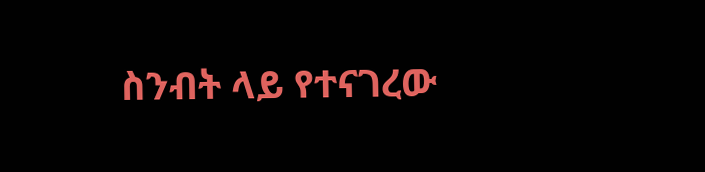ስንብት ላይ የተናገረው